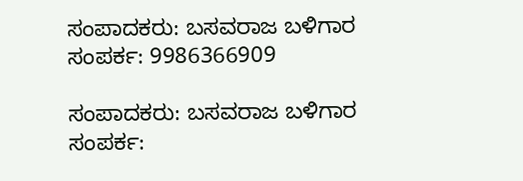ಸಂಪಾದಕರು: ಬಸವರಾಜ ಬಳಿಗಾರ
ಸಂಪರ್ಕ: 9986366909

ಸಂಪಾದಕರು: ಬಸವರಾಜ ಬಳಿಗಾರ
ಸಂಪರ್ಕ: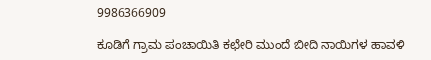9986366909

ಕೂಡಿಗೆ ಗ್ರಾಮ ಪಂಚಾಯಿತಿ ಕಛೇರಿ ಮುಂದೆ ಬೀದಿ ನಾಯಿಗಳ ಹಾವಳಿ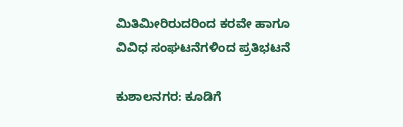ಮಿತಿಮೀರಿರುದರಿಂದ ಕರವೇ ಹಾಗೂ ವಿವಿಧ ಸಂಘಟನೆಗಳಿಂದ ಪ್ರತಿಭಟನೆ

ಕುಶಾಲನಗರ: ಕೂಡಿಗೆ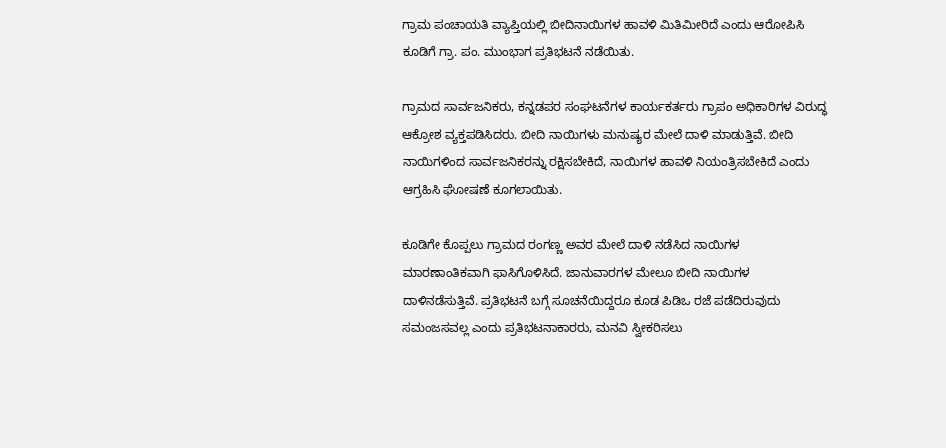ಗ್ರಾಮ ಪಂಚಾಯತಿ ವ್ಯಾಪ್ತಿಯಲ್ಲಿ ಬೀದಿನಾಯಿಗಳ ಹಾವಳಿ ಮಿತಿಮೀರಿದೆ ಎಂದು ಆರೋಪಿಸಿ ಕೂಡಿಗೆ ಗ್ರಾ. ಪಂ. ಮುಂಭಾಗ ಪ್ರತಿಭಟನೆ ನಡೆಯಿತು.

ಗ್ರಾಮದ ಸಾರ್ವಜನಿಕರು, ಕನ್ನಡಪರ ಸಂಘಟನೆಗಳ ಕಾರ್ಯಕರ್ತರು ಗ್ರಾಪಂ ಅಧಿಕಾರಿಗಳ ವಿರುದ್ಧ ಆಕ್ರೋಶ ವ್ಯಕ್ತಪಡಿಸಿದರು. ಬೀದಿ ನಾಯಿಗಳು ಮನುಷ್ಯರ ಮೇಲೆ ದಾಳಿ ಮಾಡುತ್ತಿವೆ. ಬೀದಿ ನಾಯಿಗಳಿಂದ ಸಾರ್ವಜನಿಕರನ್ನು ರಕ್ಷಿಸಬೇಕಿದೆ, ನಾಯಿಗಳ ಹಾವಳಿ ನಿಯಂತ್ರಿಸಬೇಕಿದೆ ಎಂದು ಆಗ್ರಹಿಸಿ ಘೋಷಣೆ ಕೂಗಲಾಯಿತು.

ಕೂಡಿಗೇ ಕೊಪ್ಪಲು ಗ್ರಾಮದ ರಂಗಣ್ಣ ಅವರ ಮೇಲೆ ದಾಳಿ ನಡೆಸಿದ ನಾಯಿಗಳ ಮಾರಣಾಂತಿಕವಾಗಿ ಫಾಸಿಗೊಳಿಸಿದೆ. ಜಾನುವಾರಗಳ ಮೇಲೂ ಬೀದಿ ನಾಯಿಗಳ ದಾಳಿನಡೆಸುತ್ತಿವೆ. ಪ್ರತಿಭಟನೆ ಬಗ್ಗೆ ಸೂಚನೆಯಿದ್ದರೂ ಕೂಡ ಪಿಡಿಒ ರಜೆ ಪಡೆದಿರುವುದು ಸಮಂಜಸವಲ್ಲ ಎಂದು ಪ್ರತಿಭಟನಾಕಾರರು, ಮನವಿ ಸ್ವೀಕರಿಸಲು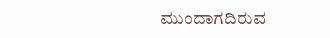ಮುಂದಾಗದಿರುವ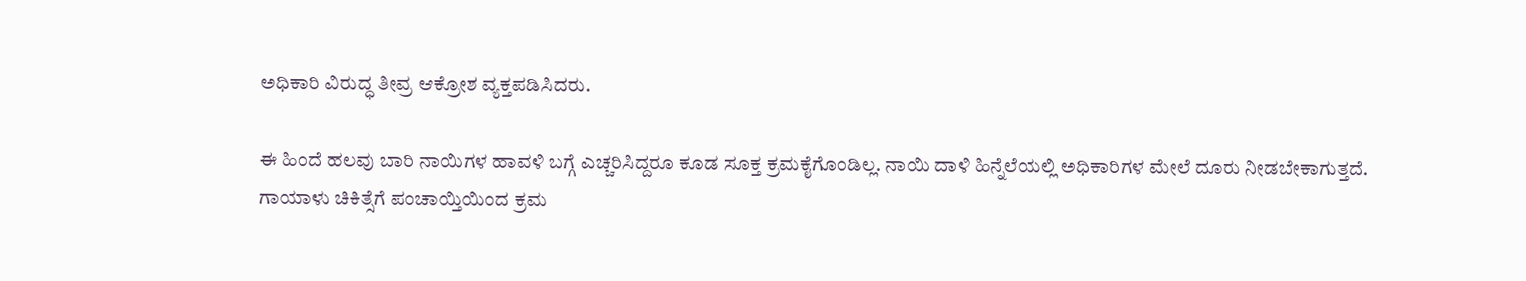ಅಧಿಕಾರಿ ವಿರುದ್ಧ ತೀವ್ರ ಆಕ್ರೋಶ ವ್ಯಕ್ತಪಡಿಸಿದರು.

ಈ ಹಿಂದೆ ಹಲವು ಬಾರಿ ನಾಯಿಗಳ ಹಾವಳಿ ಬಗ್ಗೆ ಎಚ್ಚರಿಸಿದ್ದರೂ ಕೂಡ ಸೂಕ್ತ ಕ್ರಮಕೈಗೊಂಡಿಲ್ಲ. ನಾಯಿ ದಾಳಿ ಹಿನ್ನೆಲೆಯಲ್ಲಿ ಅಧಿಕಾರಿಗಳ ಮೇಲೆ ದೂರು ನೀಡಬೇಕಾಗುತ್ತದೆ.
ಗಾಯಾಳು ಚಿಕಿತ್ಸೆಗೆ ಪಂಚಾಯ್ತಿಯಿಂದ ಕ್ರಮ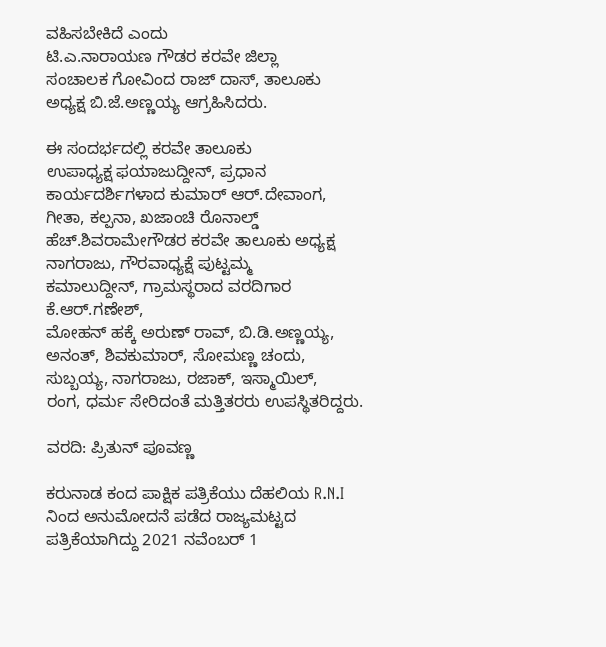ವಹಿಸಬೇಕಿದೆ ಎಂದು
ಟಿ.ಎ.ನಾರಾಯಣ ಗೌಡರ ಕರವೇ ಜಿಲ್ಲಾ
ಸಂಚಾಲಕ ಗೋವಿಂದ ರಾಜ್ ದಾಸ್, ತಾಲೂಕು
ಅಧ್ಯಕ್ಷ ಬಿ.ಜೆ.ಅಣ್ಣಯ್ಯ ಆಗ್ರಹಿಸಿದರು.

ಈ ಸಂದರ್ಭದಲ್ಲಿ ಕರವೇ ತಾಲೂಕು
ಉಪಾಧ್ಯಕ್ಷ ಫಯಾಜುದ್ದೀನ್, ಪ್ರಧಾನ
ಕಾರ್ಯದರ್ಶಿಗಳಾದ ಕುಮಾರ್ ಆರ್.ದೇವಾಂಗ,
ಗೀತಾ, ಕಲ್ಪನಾ, ಖಜಾಂಚಿ ರೊನಾಲ್ಡ್
ಹೆಚ್.ಶಿವರಾಮೇಗೌಡರ ಕರವೇ ತಾಲೂಕು ಅಧ್ಯಕ್ಷ
ನಾಗರಾಜು, ಗೌರವಾಧ್ಯಕ್ಷೆ ಪುಟ್ಟಮ್ಮ
ಕಮಾಲುದ್ದೀನ್, ಗ್ರಾಮಸ್ಥರಾದ ವರದಿಗಾರ ಕೆ.ಆರ್.ಗಣೇಶ್,
ಮೋಹನ್ ಹಕ್ಕೆ ಅರುಣ್ ರಾವ್, ಬಿ.ಡಿ.ಅಣ್ಣಯ್ಯ,
ಅನಂತ್, ಶಿವಕುಮಾರ್, ಸೋಮಣ್ಣ ಚಂದು,
ಸುಬ್ಬಯ್ಯ, ನಾಗರಾಜು, ರಜಾಕ್, ಇಸ್ಮಾಯಿಲ್,
ರಂಗ, ಧರ್ಮ ಸೇರಿದಂತೆ ಮತ್ತಿತರರು ಉಪಸ್ಥಿತರಿದ್ದರು.

ವರದಿ: ಪ್ರಿತುನ್ ಪೂವಣ್ಣ

ಕರುನಾಡ ಕಂದ ಪಾಕ್ಷಿಕ ಪತ್ರಿಕೆಯು ದೆಹಲಿಯ R.N.I ನಿಂದ ಅನುಮೋದನೆ ಪಡೆದ ರಾಜ್ಯಮಟ್ಟದ ಪತ್ರಿಕೆಯಾಗಿದ್ದು 2021 ನವೆಂಬರ್ 1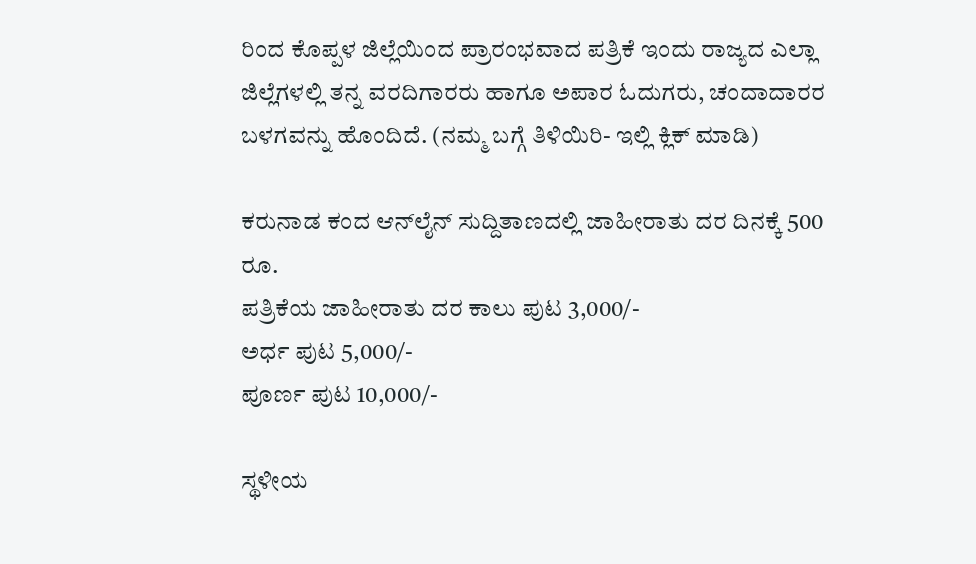ರಿಂದ ಕೊಪ್ಪಳ ಜಿಲ್ಲೆಯಿಂದ ಪ್ರಾರಂಭವಾದ ಪತ್ರಿಕೆ ಇಂದು ರಾಜ್ಯದ ಎಲ್ಲಾ ಜಿಲ್ಲೆಗಳಲ್ಲಿ ತನ್ನ ವರದಿಗಾರರು ಹಾಗೂ ಅಪಾರ ಓದುಗರು, ಚಂದಾದಾರರ ಬಳಗವನ್ನು ಹೊಂದಿದೆ. (ನಮ್ಮ ಬಗ್ಗೆ ತಿಳಿಯಿರಿ- ಇಲ್ಲಿ ಕ್ಲಿಕ್‌ ಮಾಡಿ)

ಕರುನಾಡ ಕಂದ ಆನ್‌ಲೈನ್‌ ಸುದ್ದಿತಾಣದಲ್ಲಿ ಜಾಹೀರಾತು ದರ ದಿನಕ್ಕೆ 500 ರೂ.
ಪತ್ರಿಕೆಯ ಜಾಹೀರಾತು ದರ ಕಾಲು ಪುಟ 3,000/-
ಅರ್ಧ ಪುಟ 5,000/-
ಪೂರ್ಣ ಪುಟ 10,000/-

ಸ್ಥಳೀಯ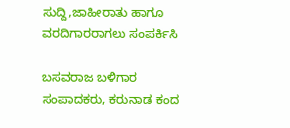ಸುದ್ದಿ,ಜಾಹೀರಾತು ಹಾಗೂ ವರದಿಗಾರರಾಗಲು ಸಂಪರ್ಕಿಸಿ

ಬಸವರಾಜ ಬಳಿಗಾರ
ಸಂಪಾದಕರು, ಕರುನಾಡ ಕಂದ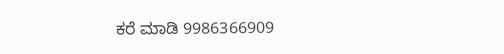ಕರೆ ಮಾಡಿ 9986366909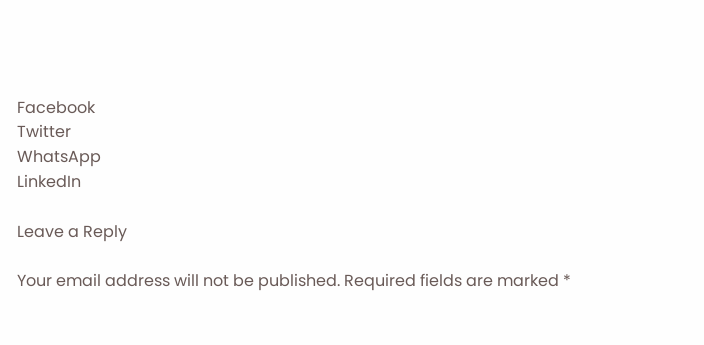Facebook
Twitter
WhatsApp
LinkedIn

Leave a Reply

Your email address will not be published. Required fields are marked *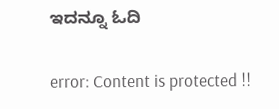ಇದನ್ನೂ ಓದಿ

error: Content is protected !!